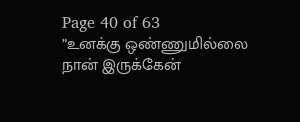Page 40 of 63
”உனக்கு ஒண்ணுமில்லை நான் இருக்கேன்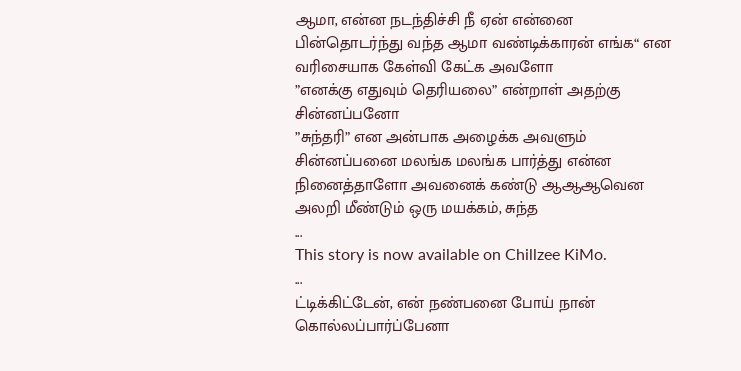ஆமா, என்ன நடந்திச்சி நீ ஏன் என்னை பின்தொடர்ந்து வந்த ஆமா வண்டிக்காரன் எங்க“ என வரிசையாக கேள்வி கேட்க அவளோ
”எனக்கு எதுவும் தெரியலை” என்றாள் அதற்கு சின்னப்பனோ
”சுந்தரி” என அன்பாக அழைக்க அவளும் சின்னப்பனை மலங்க மலங்க பார்த்து என்ன நினைத்தாளோ அவனைக் கண்டு ஆஆஆவென அலறி மீண்டும் ஒரு மயக்கம், சுந்த
...
This story is now available on Chillzee KiMo.
...
ட்டிக்கிட்டேன், என் நண்பனை போய் நான் கொல்லப்பார்ப்பேனா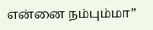என்னை நம்பும்மா”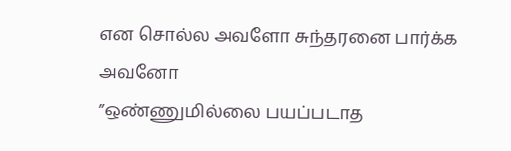என சொல்ல அவளோ சுந்தரனை பார்க்க அவனோ
”ஒண்ணுமில்லை பயப்படாத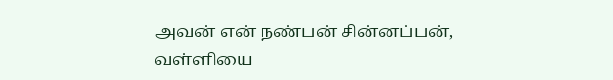அவன் என் நண்பன் சின்னப்பன், வள்ளியை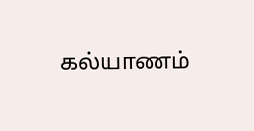கல்யாணம்